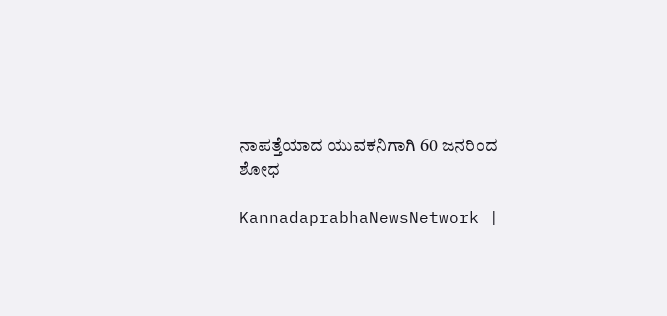ನಾಪತ್ತೆಯಾದ ಯುವಕನಿಗಾಗಿ 60 ಜನರಿಂದ ಶೋಧ

KannadaprabhaNewsNetwork |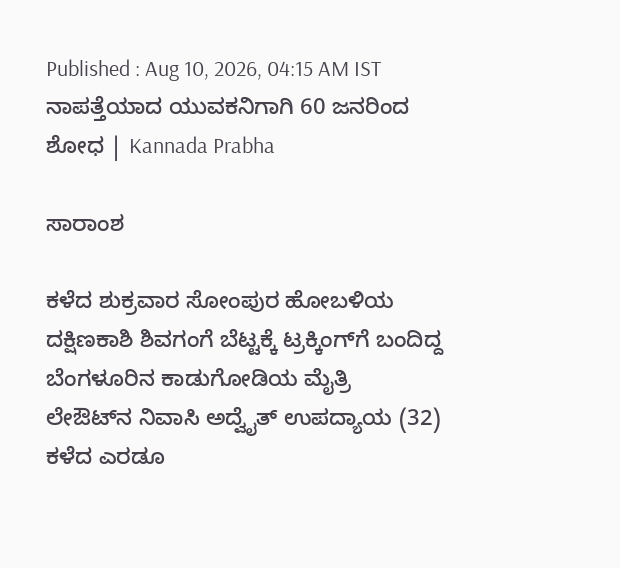Published : Aug 10, 2026, 04:15 AM IST
ನಾಪತ್ತೆಯಾದ ಯುವಕನಿಗಾಗಿ 60 ಜನರಿಂದ ಶೋಧ | Kannada Prabha

ಸಾರಾಂಶ

ಕಳೆದ ಶುಕ್ರವಾರ ಸೋಂಪುರ ಹೋಬಳಿಯ ದಕ್ಷಿಣಕಾಶಿ ಶಿವಗಂಗೆ ಬೆಟ್ಟಕ್ಕೆ ಟ್ರಕ್ಕಿಂಗ್‌ಗೆ ಬಂದಿದ್ದ ಬೆಂಗಳೂರಿನ ಕಾಡುಗೋಡಿಯ ಮೈತ್ರಿ ಲೇಔಟ್‌ನ ನಿವಾಸಿ ಅದ್ವೈತ್ ಉಪದ್ಯಾಯ (32) ಕಳೆದ ಎರಡೂ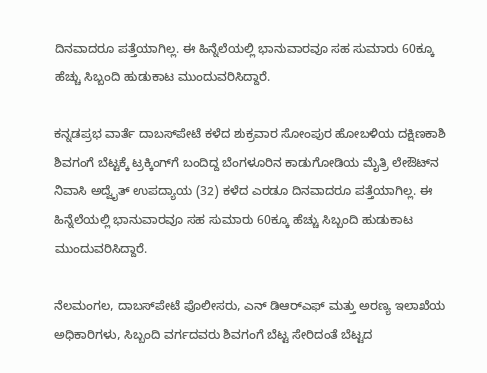ದಿನವಾದರೂ ಪತ್ತೆಯಾಗಿಲ್ಲ. ಈ ಹಿನ್ನೆಲೆಯಲ್ಲಿ ಭಾನುವಾರವೂ ಸಹ ಸುಮಾರು 60ಕ್ಕೂ ಹೆಚ್ಚು ಸಿಬ್ಬಂದಿ ಹುಡುಕಾಟ ಮುಂದುವರಿಸಿದ್ದಾರೆ.

ಕನ್ನಡಪ್ರಭ ವಾರ್ತೆ ದಾಬಸ್‍ಪೇಟೆ ಕಳೆದ ಶುಕ್ರವಾರ ಸೋಂಪುರ ಹೋಬಳಿಯ ದಕ್ಷಿಣಕಾಶಿ ಶಿವಗಂಗೆ ಬೆಟ್ಟಕ್ಕೆ ಟ್ರಕ್ಕಿಂಗ್‌ಗೆ ಬಂದಿದ್ದ ಬೆಂಗಳೂರಿನ ಕಾಡುಗೋಡಿಯ ಮೈತ್ರಿ ಲೇಔಟ್‌ನ ನಿವಾಸಿ ಅದ್ವೈತ್ ಉಪದ್ಯಾಯ (32) ಕಳೆದ ಎರಡೂ ದಿನವಾದರೂ ಪತ್ತೆಯಾಗಿಲ್ಲ. ಈ ಹಿನ್ನೆಲೆಯಲ್ಲಿ ಭಾನುವಾರವೂ ಸಹ ಸುಮಾರು 60ಕ್ಕೂ ಹೆಚ್ಚು ಸಿಬ್ಬಂದಿ ಹುಡುಕಾಟ ಮುಂದುವರಿಸಿದ್ದಾರೆ.

ನೆಲಮಂಗಲ, ದಾಬಸ್‍ಪೇಟೆ ಪೊಲೀಸರು, ಎನ್ ಡಿಆರ್‌ಎಫ್ ಮತ್ತು ಅರಣ್ಯ ಇಲಾಖೆಯ ಅಧಿಕಾರಿಗಳು, ಸಿಬ್ಬಂದಿ ವರ್ಗದವರು ಶಿವಗಂಗೆ ಬೆಟ್ಟ ಸೇರಿದಂತೆ ಬೆಟ್ಟದ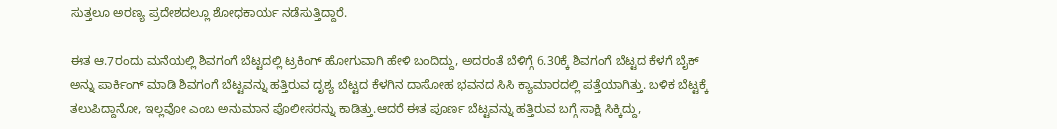ಸುತ್ತಲೂ ಅರಣ್ಯ ಪ್ರದೇಶದಲ್ಲೂ ಶೋಧಕಾರ್ಯ ನಡೆಸುತ್ತಿದ್ದಾರೆ.

ಈತ ಆ.7ರಂದು ಮನೆಯಲ್ಲಿ ಶಿವಗಂಗೆ ಬೆಟ್ಟದಲ್ಲಿ ಟ್ರಕಿಂಗ್ ಹೋಗುವಾಗಿ ಹೇಳಿ ಬಂದಿದ್ದು, ಅದರಂತೆ ಬೆಳಿಗ್ಗೆ 6.30ಕ್ಕೆ ಶಿವಗಂಗೆ ಬೆಟ್ಟದ ಕೆಳಗೆ ಬೈಕ್‌ ಅನ್ನು ಪಾರ್ಕಿಂಗ್ ಮಾಡಿ ಶಿವಗಂಗೆ ಬೆಟ್ಟವನ್ನು ಹತ್ತಿರುವ ದೃಶ್ಯ ಬೆಟ್ಟದ ಕೆಳಗಿನ ದಾಸೋಹ ಭವನದ ಸಿಸಿ ಕ್ಯಾಮಾರದಲ್ಲಿ ಪತ್ತೆಯಾಗಿತ್ತು. ಬಳಿಕ ಬೆಟ್ಟಕ್ಕೆ ತಲುಪಿದ್ದಾನೋ, ಇಲ್ಲವೋ ಎಂಬ ಅನುಮಾನ ಪೊಲೀಸರನ್ನು ಕಾಡಿತ್ತು.ಆದರೆ ಈತ ಪೂರ್ಣ ಬೆಟ್ಟವನ್ನು ಹತ್ತಿರುವ ಬಗ್ಗೆ ಸಾಕ್ಷಿ ಸಿಕ್ಕಿದ್ದು,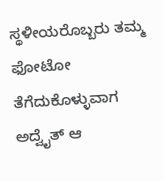ಸ್ಥಳೀಯರೊಬ್ಬರು ತಮ್ಮ ಫೋಟೋ ತೆಗೆದುಕೊಳ್ಳುವಾಗ ಅದ್ವೈತ್ ಆ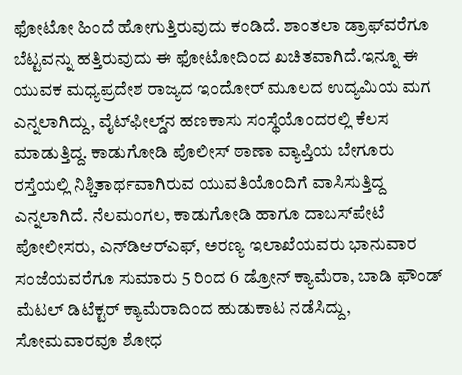ಫೋಟೋ ಹಿಂದೆ ಹೋಗುತ್ತಿರುವುದು ಕಂಡಿದೆ. ಶಾಂತಲಾ ಡ್ರಾಫ್‌ವರೆಗೂ ಬೆಟ್ಟವನ್ನು ಹತ್ತಿರುವುದು ಈ ಫೋಟೋದಿಂದ ಖಚಿತವಾಗಿದೆ.ಇನ್ನೂ ಈ ಯುವಕ ಮಧ್ಯಪ್ರದೇಶ ರಾಜ್ಯದ ಇಂದೋರ್ ಮೂಲದ ಉದ್ಯಮಿಯ ಮಗ ಎನ್ನಲಾಗಿದ್ದು, ವೈಟ್‍ಫೀಲ್ಡ್‌ನ ಹಣಕಾಸು ಸಂಸ್ಥೆಯೊಂದರಲ್ಲಿ ಕೆಲಸ ಮಾಡುತ್ತಿದ್ದ. ಕಾಡುಗೋಡಿ ಪೊಲೀಸ್‌ ಠಾಣಾ ವ್ಯಾಪ್ತಿಯ ಬೇಗೂರು ರಸ್ತೆಯಲ್ಲಿ ನಿಶ್ಚಿತಾರ್ಥವಾಗಿರುವ ಯುವತಿಯೊಂದಿಗೆ ವಾಸಿಸುತ್ತಿದ್ದ ಎನ್ನಲಾಗಿದೆ. ನೆಲಮಂಗಲ, ಕಾಡುಗೋಡಿ ಹಾಗೂ ದಾಬಸ್‍ಪೇಟೆ ಪೋಲೀಸರು, ಎನ್‌ಡಿಆರ್‌ಎಫ್, ಅರಣ್ಯ ಇಲಾಖೆಯವರು ಭಾನುವಾರ ಸಂಜೆಯವರೆಗೂ ಸುಮಾರು 5 ರಿಂದ 6 ಡ್ರೋನ್‌ ಕ್ಯಾಮೆರಾ, ಬಾಡಿ ಫೌಂಡ್ ಮೆಟಲ್ ಡಿಟೆಕ್ಟರ್ ಕ್ಯಾಮೆರಾದಿಂದ ಹುಡುಕಾಟ ನಡೆಸಿದ್ದು, ಸೋಮವಾರವೂ ಶೋಧ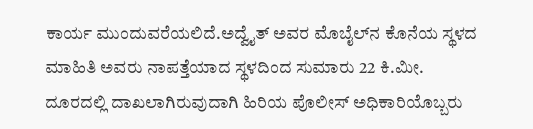ಕಾರ್ಯ ಮುಂದುವರೆಯಲಿದೆ.ಅದ್ವೈತ್ ಅವರ ಮೊಬೈಲ್‌ನ ಕೊನೆಯ ಸ್ಥಳದ ಮಾಹಿತಿ ಅವರು ನಾಪತ್ತೆಯಾದ ಸ್ಥಳದಿಂದ ಸುಮಾರು 22 ಕಿ.ಮೀ. ದೂರದಲ್ಲಿ ದಾಖಲಾಗಿರುವುದಾಗಿ ಹಿರಿಯ ಪೊಲೀಸ್ ಅಧಿಕಾರಿಯೊಬ್ಬರು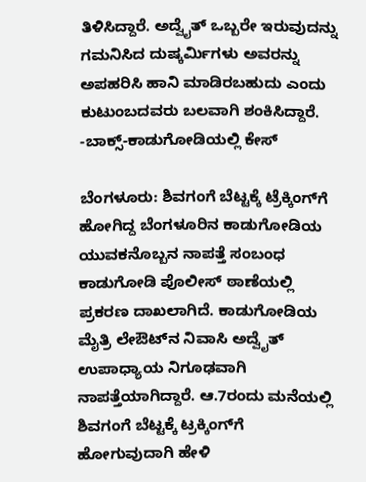ತಿಳಿಸಿದ್ದಾರೆ. ಅದ್ವೈತ್ ಒಬ್ಬರೇ ಇರುವುದನ್ನು ಗಮನಿಸಿದ ದುಷ್ಕರ್ಮಿಗಳು ಅವರನ್ನು ಅಪಹರಿಸಿ ಹಾನಿ ಮಾಡಿರಬಹುದು ಎಂದು ಕುಟುಂಬದವರು ಬಲವಾಗಿ ಶಂಕಿಸಿದ್ದಾರೆ. -ಬಾಕ್ಸ್‌-ಕಾಡುಗೋಡಿಯಲ್ಲಿ ಕೇಸ್‌

ಬೆಂಗಳೂರು: ಶಿವಗಂಗೆ ಬೆಟ್ಟಕ್ಕೆ ಟ್ರೆಕ್ಕಿಂಗ್‌ಗೆ ಹೋಗಿದ್ದ ಬೆಂಗಳೂರಿನ ಕಾಡುಗೋಡಿಯ ಯುವಕನೊಬ್ಬನ ನಾಪತ್ತೆ ಸಂಬಂಧ ಕಾಡುಗೋಡಿ ಪೊಲೀಸ್‌ ಠಾಣೆಯಲ್ಲಿ ಪ್ರಕರಣ ದಾಖಲಾಗಿದೆ. ಕಾಡುಗೋಡಿಯ ಮೈತ್ರಿ ಲೇಔಟ್‌ನ ನಿವಾಸಿ ಅದ್ವೈತ್‌ ಉಪಾಧ್ಯಾಯ ನಿಗೂಢವಾಗಿ ನಾಪತ್ತೆಯಾಗಿದ್ದಾರೆ. ಆ.7ರಂದು ಮನೆಯಲ್ಲಿ ಶಿವಗಂಗೆ ಬೆಟ್ಟಕ್ಕೆ ಟ್ರಕ್ಕಿಂಗ್‌ಗೆ ಹೋಗುವುದಾಗಿ ಹೇಳಿ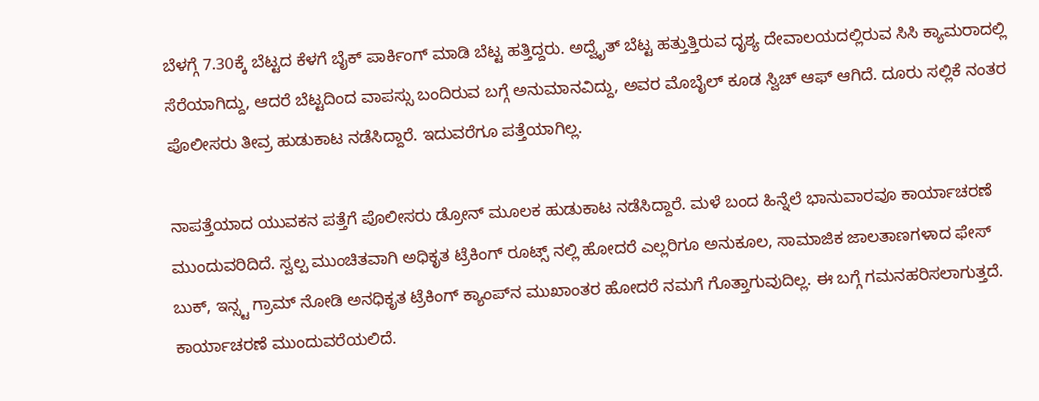ಬೆಳಗ್ಗೆ 7.30ಕ್ಕೆ ಬೆಟ್ಟದ ಕೆಳಗೆ ಬೈಕ್ ಪಾರ್ಕಿಂಗ್ ಮಾಡಿ ಬೆಟ್ಟ ಹತ್ತಿದ್ದರು. ಅದ್ವೈತ್‌ ಬೆಟ್ಟ ಹತ್ತುತ್ತಿರುವ ದೃಶ್ಯ ದೇವಾಲಯದಲ್ಲಿರುವ ಸಿಸಿ ಕ್ಯಾಮರಾದಲ್ಲಿ ಸೆರೆಯಾಗಿದ್ದು, ಆದರೆ ಬೆಟ್ಟದಿಂದ ವಾಪಸ್ಸು ಬಂದಿರುವ ಬಗ್ಗೆ ಅನುಮಾನವಿದ್ದು, ಅವರ ಮೊಬೈಲ್ ಕೂಡ ಸ್ವಿಚ್ ಆಫ್ ಆಗಿದೆ. ದೂರು ಸಲ್ಲಿಕೆ ನಂತರ ಪೊಲೀಸರು ತೀವ್ರ ಹುಡುಕಾಟ ನಡೆಸಿದ್ದಾರೆ. ಇದುವರೆಗೂ ಪತ್ತೆಯಾಗಿಲ್ಲ.

ನಾಪತ್ತೆಯಾದ ಯುವಕನ ಪತ್ತೆಗೆ ಪೊಲೀಸರು ಡ್ರೋನ್ ಮೂಲಕ ಹುಡುಕಾಟ ನಡೆಸಿದ್ದಾರೆ. ಮಳೆ ಬಂದ ಹಿನ್ನೆಲೆ ಭಾನುವಾರವೂ ಕಾರ್ಯಾಚರಣೆ ಮುಂದುವರಿದಿದೆ. ಸ್ವಲ್ಪ ಮುಂಚಿತವಾಗಿ ಅಧಿಕೃತ ಟ್ರೆಕಿಂಗ್ ರೂಟ್ಸ್ ನಲ್ಲಿ ಹೋದರೆ ಎಲ್ಲರಿಗೂ ಅನುಕೂಲ, ಸಾಮಾಜಿಕ ಜಾಲತಾಣಗಳಾದ ಫೇಸ್ ಬುಕ್, ಇನ್ಸ್ಟ ಗ್ರಾಮ್ ನೋಡಿ ಅನಧಿಕೃತ ಟ್ರೆಕಿಂಗ್ ಕ್ಯಾಂಪ್‌ನ ಮುಖಾಂತರ ಹೋದರೆ ನಮಗೆ ಗೊತ್ತಾಗುವುದಿಲ್ಲ. ಈ ಬಗ್ಗೆ ಗಮನಹರಿಸಲಾಗುತ್ತದೆ. ಕಾರ್ಯಾಚರಣೆ ಮುಂದುವರೆಯಲಿದೆ.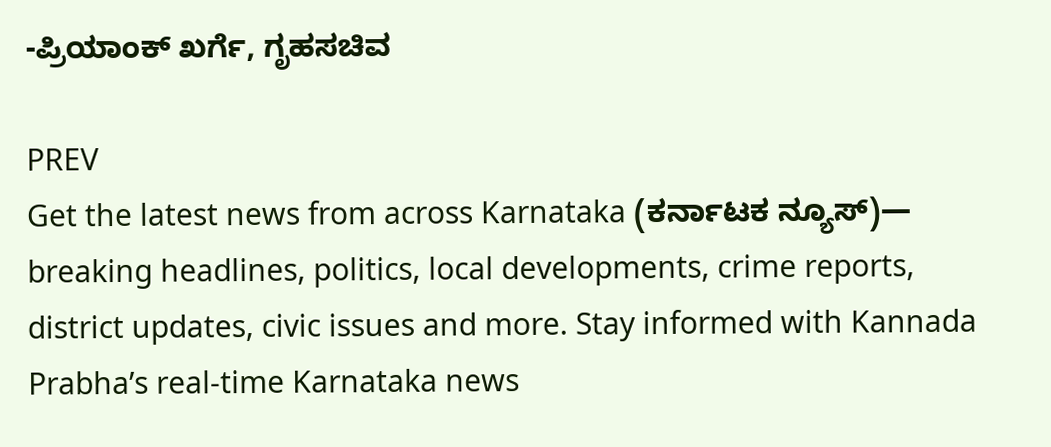-ಪ್ರಿಯಾಂಕ್‌ ಖರ್ಗೆ, ಗೃಹಸಚಿವ

PREV
Get the latest news from across Karnataka (ಕರ್ನಾಟಕ ನ್ಯೂಸ್)— breaking headlines, politics, local developments, crime reports, district updates, civic issues and more. Stay informed with Kannada Prabha’s real‑time Karnataka news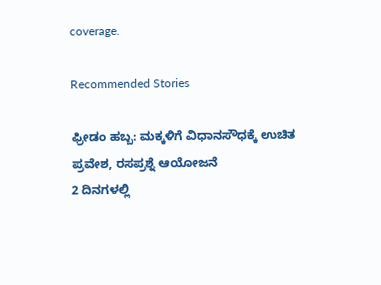coverage.

Recommended Stories

ಫ್ರೀಡಂ ಹಬ್ಬ: ಮಕ್ಕಳಿಗೆ ವಿಧಾನಸೌಧಕ್ಕೆ ಉಚಿತ ಪ್ರವೇಶ, ರಸಪ್ರಶ್ನೆ ಆಯೋಜನೆ
2 ದಿನಗಳಲ್ಲಿ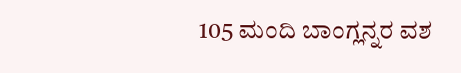105 ಮಂದಿ ಬಾಂಗ್ಲನ್ನರ ವಶ